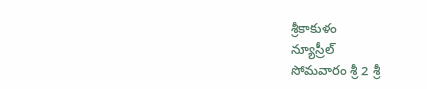శ్రీకాకుళం
న్యూస్రీల్
సోమవారం శ్రీ 2 శ్రీ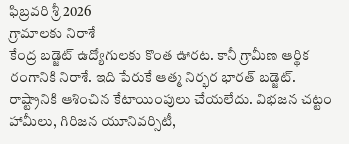ఫిబ్రవరి శ్రీ 2026
గ్రామాలకు నిరాశే
కేంద్ర బడ్జెట్ ఉద్యోగులకు కొంత ఊరట. కానీ గ్రామీణ ఆర్థిక రంగానికి నిరాశే. ఇది పేరుకే ఆత్మ నిర్భర భారత్ బడ్జెట్. రాష్ట్రానికి ఆశించిన కేటాయింపులు చేయలేదు. విభజన చట్టం హామీలు, గిరిజన యూనివర్సిటీ,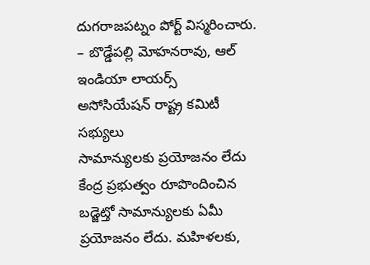దుగరాజపట్నం పోర్ట్ విస్మరించారు.
– బొడ్డేపల్లి మోహనరావు, ఆల్ ఇండియా లాయర్స్
అసోసియేషన్ రాష్ట్ర కమిటీ సభ్యులు
సామాన్యులకు ప్రయోజనం లేదు
కేంద్ర ప్రభుత్వం రూపొందించిన బడ్జెట్తో సామాన్యులకు ఏమీ ప్రయోజనం లేదు. మహిళలకు,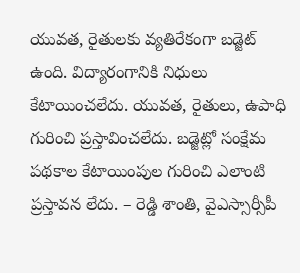యువత, రైతులకు వ్యతిరేకంగా బడ్జెట్ ఉంది. విద్యారంగానికి నిధులు కేటాయించలేదు. యువత, రైతులు, ఉపాధి గురించి ప్రస్తావించలేదు. బడ్జెట్లో సంక్షేమ పథకాల కేటాయింపుల గురించి ఎలాంటి ప్రస్తావన లేదు. – రెడ్డి శాంతి, వైఎస్సార్సీపీ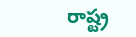రాష్ట్ర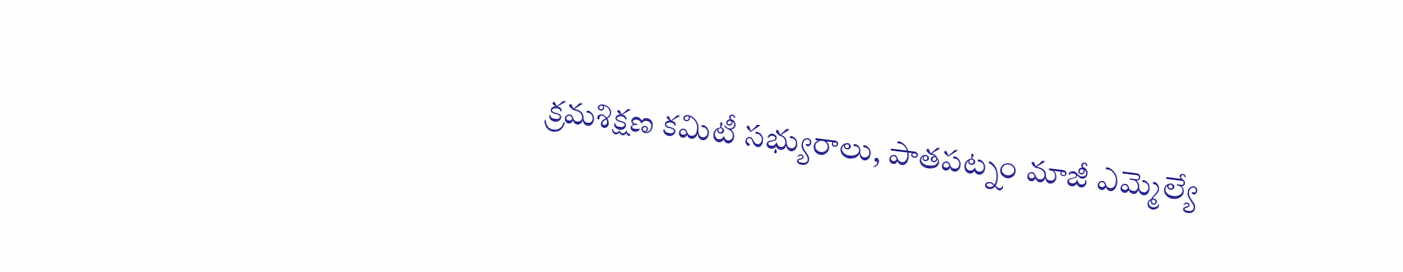క్రమశిక్షణ కమిటీ సభ్యురాలు, పాతపట్నం మాజీ ఎమ్మెల్యే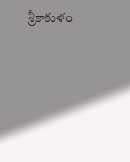శ్రీకాకుళం